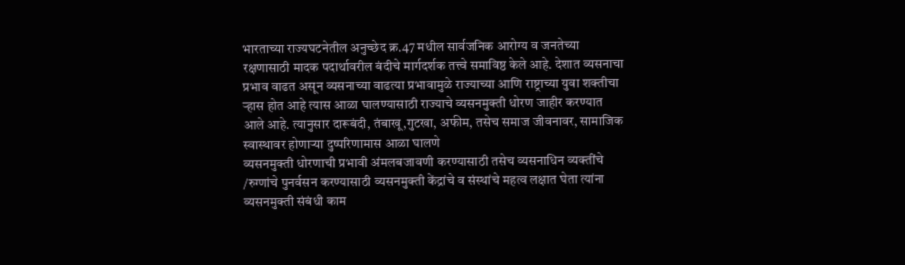भारताच्या राज्यघटनेतील अनुच्छेद क्र.47 मधील सार्वजनिक आरोग्य व जनतेच्या रक्षणासाठी मादक पदार्थावरील बंदीचे मार्गदर्शक तत्त्वे समाविष्ठ केले आहे. देशात व्यसनाचा प्रभाव वाढत असून व्यसनाच्या वाढत्या प्रभावामुळे राज्याच्या आणि राष्ट्राच्या युवा शक्तीचा ऱ्हास होत आहे त्यास आळा घालण्यासाठी राज्याचे व्यसनमुक्ती धोरण जाहीर करण्यात आले आहे. त्यानुसार दारूबंदी, तंबाखू,गुटखा, अफीम, तसेच समाज जीवनावर, सामाजिक स्वास्थावर होणाऱ्या दुष्परिणामास आळा घालणे
व्यसनमुक्ती धोरणाची प्रभावी अंमलबजावणी करण्यासाठी तसेच व्यसनाधिन व्यक्तींचे /रुग्णांचे पुनर्वसन करण्यासाठी व्यसनमुक्ती केंद्रांचे व संस्थांचे महत्व लक्षात घेता त्यांना व्यसनमुक्ती संबंधी काम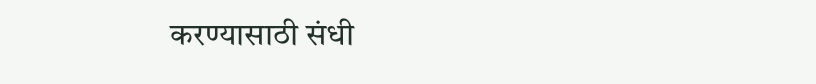करण्यासाठी संधी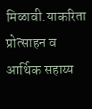मिळावी.याकरिता प्रोत्साहन व आर्थिक सहाय्य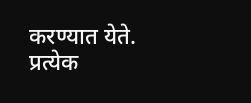करण्यात येते. प्रत्येक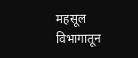महसूल विभागातून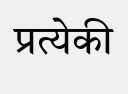प्रत्येकी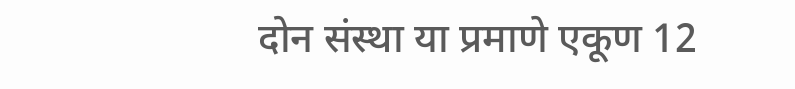दोन संस्था या प्रमाणे एकूण 12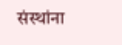संस्थांना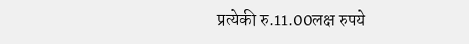प्रत्येकी रु.11.00लक्ष रुपये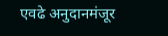एवढे अनुदानमंजूर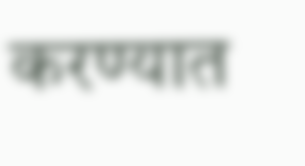करण्यात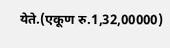येते.(एकूण रु.1,32,00000)